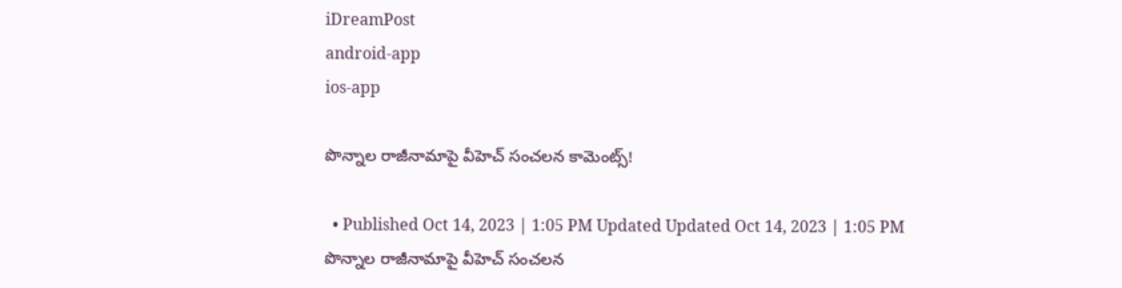iDreamPost
android-app
ios-app

పొన్నాల రాజీనామాపై వీహెచ్ సంచలన కామెంట్స్!

  • Published Oct 14, 2023 | 1:05 PM Updated Updated Oct 14, 2023 | 1:05 PM
పొన్నాల రాజీనామాపై వీహెచ్ సంచలన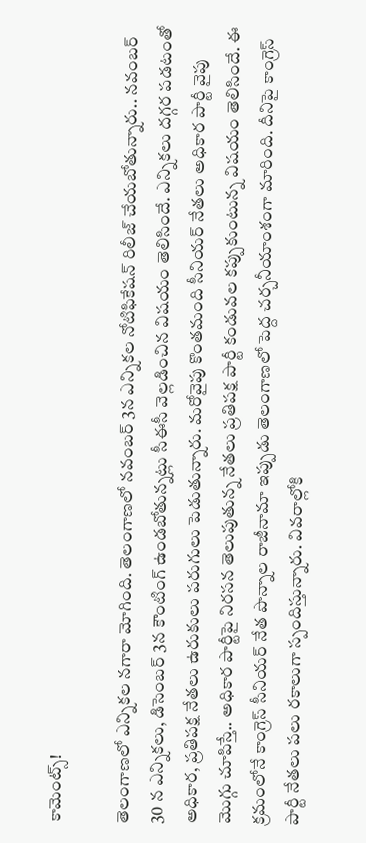కామెంట్స్!

తెలంగాణలో ఎన్నికల నగారా మోగింది. తెలంగాణలో నవంబర్ 3న ఎన్నికల నోటిఫికేషన్ రిలీజ్ చేయబోతున్నారు.. నవంబర్ 30 న ఎన్నికలు, డిసెంబర్ 3న కౌంటింగ్ ఉండబోతున్నట్లు సీఈసీ వెల్లడించిన విషయం తెలిసిందే. ఎన్నికలు దగ్గర పడటంతో అధికార, ప్రతిపక్ష నేతలు ఉరుకులు పరుగులు పెడుతున్నారు. మరోవైపు కొంతమంది సీనియర్ నేతలు అధికార పార్టీ వైపు మొగ్గు చూపిస్తే.. అధికార పార్టీపై నిరసన తెలుపుతున్న నేతలు ప్రతిపక్ష పార్టీ కండువల కప్పుకుంటున్న విషయం తెలిసిందే. ఈ క్రమంలోనే కాంగ్రెస్ సీనియర్ నేత పొన్నాల రాజీనామా ఇప్పుడు తెలంగాణలో పెద్ద చర్చనీయాంశంగా మారింది. దీనిపై కాంగ్రెస్ పార్టీ నేతలు పలు రకాలుగా స్పందిస్తున్నారు. వివరాల్లోకి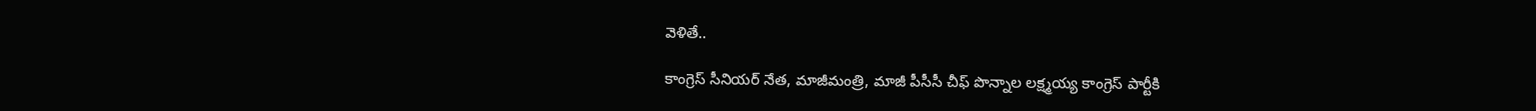వెళితే..

కాంగ్రెస్ సీనియర్ నేత, మాజీమంత్రి, మాజీ పీసీసీ చీఫ్ పొన్నాల లక్ష్మయ్య కాంగ్రెస్ పార్టీకి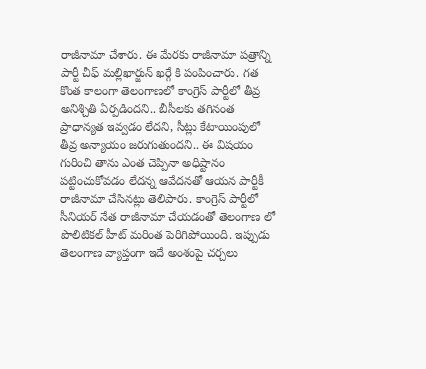రాజీనామా చేశారు. ఈ మేరకు రాజీనామా పత్రాన్ని పార్టీ చీఫ్ మల్లిఖార్జున్ ఖర్గే కి పంపించారు. గత కొంత కాలంగా తెలంగాణలో కాంగ్రెస్ పార్టీలో తీవ్ర అనిశ్చితి ఏర్పడిందని.. బీసీలకు తగినంత ప్రాధాన్యత ఇవ్వడం లేదని, సీట్లు కేటాయింపులో తీవ్ర అన్యాయం జరుగుతుందని.. ఈ విషయం గురించి తాను ఎంత చెప్పినా అధిష్టానం పట్టించుకోవడం లేదన్న ఆవేదనతో ఆయన పార్టీకీ రాజీనామా చేసినట్లు తెలిపారు. కాంగ్రెస్ పార్టీలో సీనియర్ నేత రాజీనామా చేయడంతో తెలంగాణ లో పొలిటికల్ హీట్ మరింత పెరిగిపోయింది. ఇప్పుడు తెలంగాణ వ్యాప్తంగా ఇదే అంశంపై చర్చలు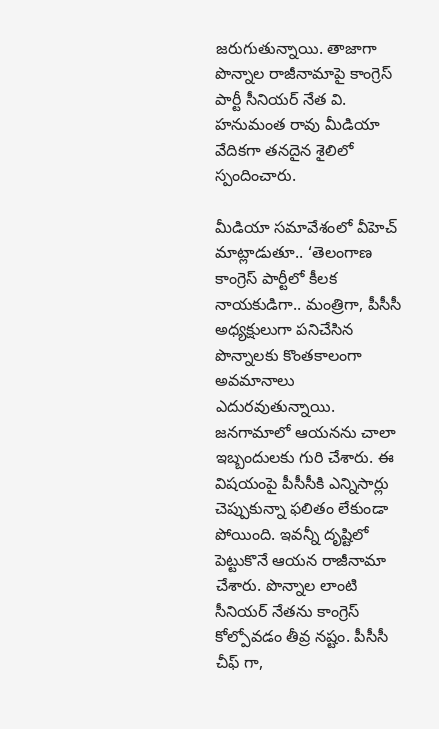జరుగుతున్నాయి. తాజాగా పొన్నాల రాజీనామాపై కాంగ్రెస్ పార్టీ సీనియర్ నేత వి. హనుమంత రావు మీడియా వేదికగా తనదైన శైలిలో స్పందించారు.

మీడియా సమావేశంలో వీహెచ్ మాట్లాడుతూ.. ‘తెలంగాణ కాంగ్రెస్ పార్టీలో కీలక నాయకుడిగా.. మంత్రిగా, పీసీసీ అధ్యక్షులుగా పనిచేసిన పొన్నాలకు కొంతకాలంగా అవమానాలు ఎదురవుతున్నాయి. జనగామాలో ఆయనను చాలా ఇబ్బందులకు గురి చేశారు. ఈ విషయంపై పీసీసీకి ఎన్నిసార్లు చెప్పుకున్నా ఫలితం లేకుండా పోయింది. ఇవన్నీ దృష్టిలో పెట్టుకొనే ఆయన రాజీనామా చేశారు. పొన్నాల లాంటి సీనియర్ నేతను కాంగ్రెస్ కోల్పోవడం తీవ్ర నష్టం. పీసీసీ చీఫ్ గా,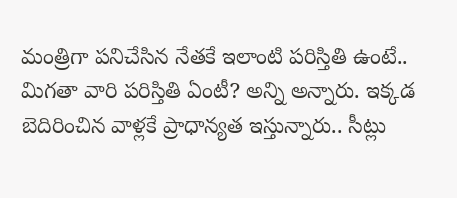మంత్రిగా పనిచేసిన నేతకే ఇలాంటి పరిస్తితి ఉంటే.. మిగతా వారి పరిస్తితి ఏంటీ? అన్ని అన్నారు. ఇక్కడ బెదిరించిన వాళ్లకే ప్రాధాన్యత ఇస్తున్నారు.. సీట్లు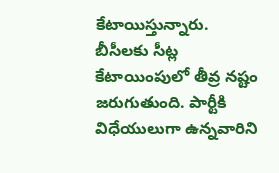కేటాయిస్తున్నారు. బీసీలకు సీట్ల కేటాయింపులో తీవ్ర నష్టం జరుగుతుంది. పార్టీకి విధేయులుగా ఉన్నవారిని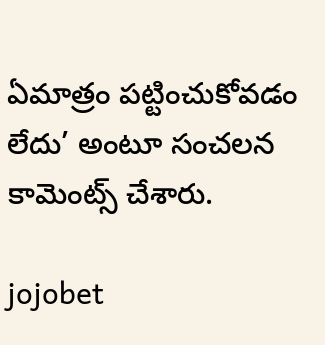ఏమాత్రం పట్టించుకోవడం లేదు’ అంటూ సంచలన కామెంట్స్ చేశారు.

jojobet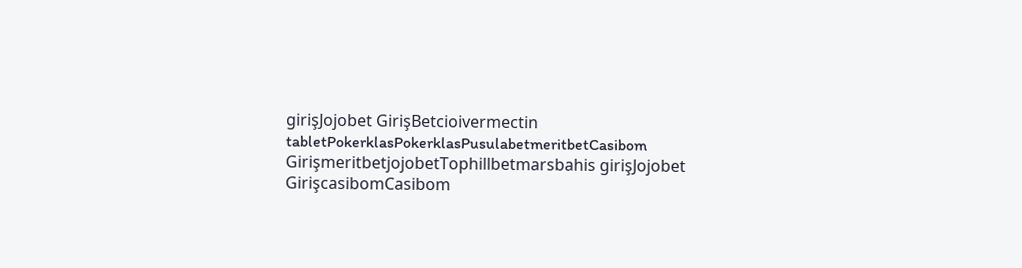girişJojobet GirişBetcioivermectin tabletPokerklasPokerklasPusulabetmeritbetCasibom GirişmeritbetjojobetTophillbetmarsbahis girişJojobet GirişcasibomCasibom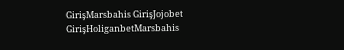GirişMarsbahis GirişJojobet GirişHoliganbetMarsbahis